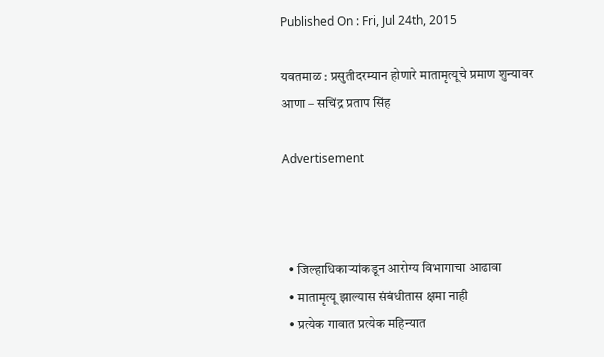Published On : Fri, Jul 24th, 2015

यवतमाळ : प्रसुतीदरम्यान होणारे मातामृत्यूचे प्रमाण शुन्यावर आणा – सचिंद्र प्रताप सिंह

Advertisement



  • जिल्हाधिकाऱ्यांकडून आरोग्य विभागाचा आढावा
  • मातामृत्यू झाल्यास संबंधीतास क्षमा नाही
  • प्रत्येक गावात प्रत्येक महिन्यात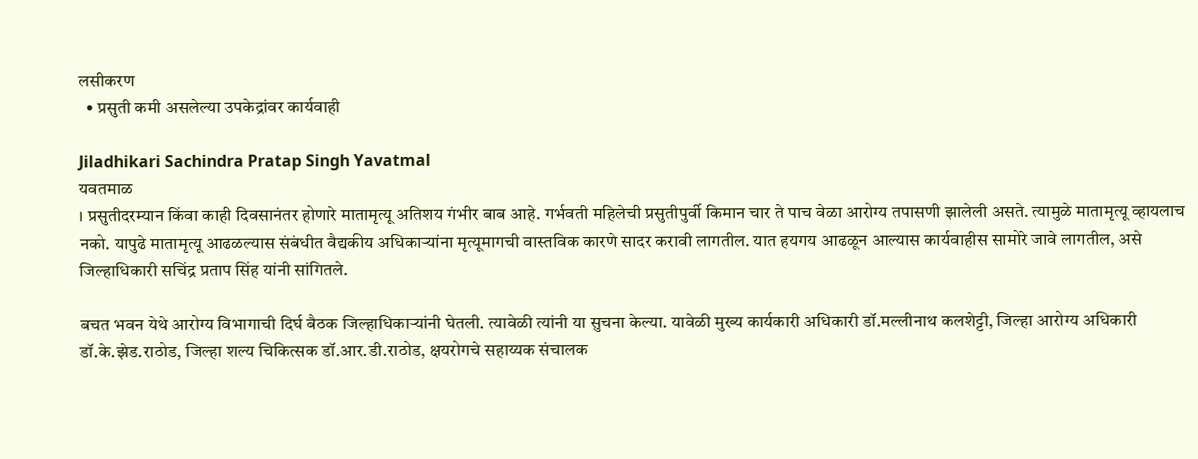लसीकरण
  • प्रसुती कमी असलेल्या उपकेद्रांवर कार्यवाही

Jiladhikari Sachindra Pratap Singh Yavatmal
यवतमाळ
। प्रसुतीदरम्यान किंवा काही दिवसानंतर होणारे मातामृत्यू अतिशय गंभीर बाब आहे. गर्भवती महिलेची प्रसुतीपुर्वी किमान चार ते पाच वेळा आरोग्य तपासणी झालेली असते. त्यामुळे मातामृत्यू व्हायलाच नको. यापुढे मातामृत्यू आढळल्यास संबंधीत वैद्यकीय अधिकाऱ्यांना मृत्यूमागची वास्तविक कारणे सादर करावी लागतील. यात हयगय आढळून आल्यास कार्यवाहीस सामोरे जावे लागतील, असे जिल्हाधिकारी सचिंद्र प्रताप सिंह यांनी सांगितले.

बचत भवन येथे आरोग्य विभागाची दिर्घ बैठक जिल्हाधिकाऱ्यांनी घेतली. त्यावेळी त्यांनी या सुचना केल्या. यावेळी मुख्य कार्यकारी अधिकारी डॉ.मल्लीनाथ कलशेट्टी, जिल्हा आरोग्य अधिकारी डॉ.के.झेड.राठोड, जिल्हा शल्य चिकित्सक डॉ.आर.डी.राठोड, क्षयरोगचे सहाय्यक संचालक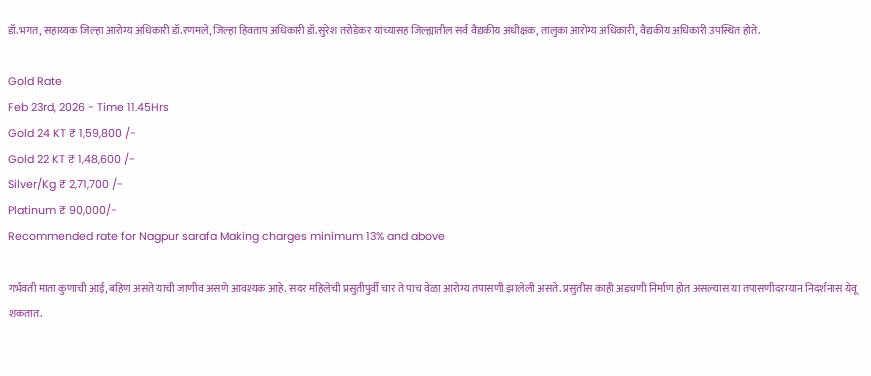डॉ.भगत, सहाय्यक जिल्हा आरोग्य अधिकारी डॉ.रणमले, जिल्हा हिवताप अधिकारी डॉ.सुरेश तरोडेकर यांच्यासह जिल्ह्यातील सर्व वैद्यकीय अधीक्षक, तालुका आरोग्य अधिकारी, वैद्यकीय अधिकारी उपस्थित होते.

Gold Rate
Feb 23rd, 2026 - Time 11.45Hrs
Gold 24 KT ₹ 1,59,800 /-
Gold 22 KT ₹ 1,48,600 /-
Silver/Kg ₹ 2,71,700 /-
Platinum ₹ 90,000/-
Recommended rate for Nagpur sarafa Making charges minimum 13% and above

गर्भवती माता कुणाची आई, बहिण असते याची जाणीव असणे आवश्यक आहे. सदर महिलेची प्रसुतीपुर्वी चार ते पाच वेळा आरोग्य तपासणी झालेली असते. प्रसुतीस काही अडचणी निर्माण होत असल्यास या तपासणीदरम्यान निदर्शनास येवू शकतात.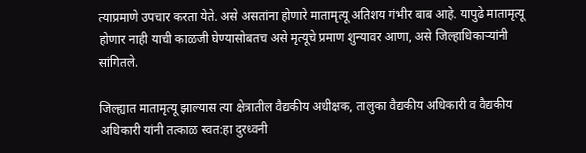त्याप्रमाणे उपचार करता येते. असे असतांना होणारे मातामृत्यू अतिशय गंभीर बाब आहे. यापुढे मातामृत्यू होणार नाही याची काळजी घेण्यासोबतच असे मृत्यूचे प्रमाण शुन्यावर आणा, असे जिल्हाधिकाऱ्यांनी सांगितले.

जिल्ह्यात मातामृत्यू झाल्यास त्या क्षेत्रातील वैद्यकीय अधीक्षक, तालुका वैद्यकीय अधिकारी व वैद्यकीय अधिकारी यांनी तत्काळ स्वत:हा दुरध्वनी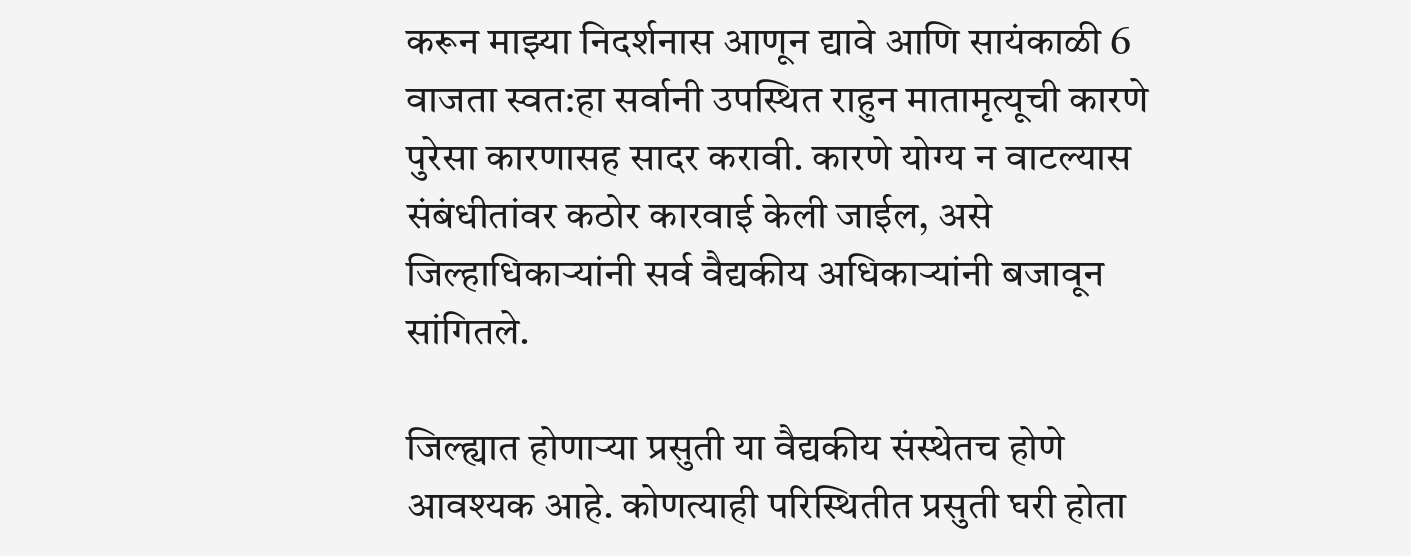करून माझ्या निदर्शनास आणून द्यावे आणि सायंकाळी 6 वाजता स्वत:हा सर्वानी उपस्थित राहुन मातामृत्यूची कारणे पुरेसा कारणासह सादर करावी. कारणे योग्य न वाटल्यास संबंधीतांवर कठोर कारवाई केली जाईल, असे जिल्हाधिकाऱ्यांनी सर्व वैद्यकीय अधिकाऱ्यांनी बजावून सांगितले.

जिल्ह्यात होणाऱ्या प्रसुती या वैद्यकीय संस्थेतच होणे आवश्यक आहे. कोणत्याही परिस्थितीत प्रसुती घरी होता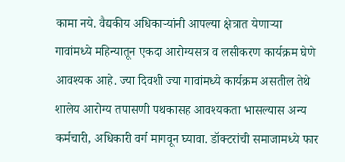कामा नये. वैद्यकीय अधिकाऱ्यांनी आपल्या क्षेत्रात येणाऱ्या गावांमध्ये महिन्यातून एकदा आरोग्यसत्र व लसीकरण कार्यक्रम घेणे आवश्यक आहे. ज्या दिवशी ज्या गावांमध्ये कार्यक्रम असतील तेथे शालेय आरोग्य तपासणी पथकासह आवश्यकता भासल्यास अन्य कर्मचारी, अधिकारी वर्ग मागवून घ्यावा. डॉक्टरांची समाजामध्ये फार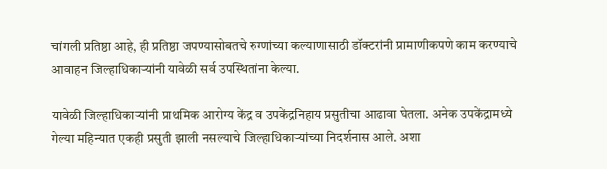चांगली प्रतिष्ठा आहे, ही प्रतिष्ठा जपण्यासोबतचे रुग्णांच्या कल्याणासाठी डॉक्टरांनी प्रामाणीकपणे काम करण्याचे आवाहन जिल्हाधिकाऱ्यांनी यावेळी सर्व उपस्थितांना केल्या.

यावेळी जिल्हाधिकाऱ्यांनी प्राथमिक आरोग्य केंद्र व उपकेंद्रनिहाय प्रसुतीचा आढावा घेतला. अनेक उपकेंद्रामध्ये गेल्या महिन्यात एकही प्रसुती झाली नसल्याचे जिल्हाधिकाऱ्यांच्या निदर्शनास आले. अशा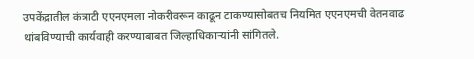उपकेंद्रातील कंत्राटी एएनएमला नोकरीवरून काढून टाकण्यासोबतच नियमित एएनएमची वेतनवाढ थांबविण्याची कार्यवाही करण्याबाबत जिल्हाधिकाऱ्यांनी सांगितले.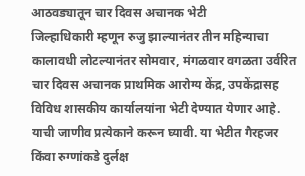आठवड्यातून चार दिवस अचानक भेटी
जिल्हाधिकारी म्हणून रुजु झाल्यानंतर तीन महिन्याचा कालावधी लोटल्यानंतर सोमवार, मंगळवार वगळता उर्वरित चार दिवस अचानक प्राथमिक आरोग्य केंद्र, उपकेंद्रासह विविध शासकीय कार्यालयांना भेटी देण्यात येणार आहे. याची जाणीव प्रत्येकाने करून घ्यावी. या भेटीत गैरहजर किंवा रुग्णांकडे दुर्लक्ष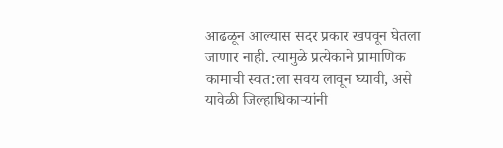आढळून आल्यास सदर प्रकार खपवून घेतला जाणार नाही. त्यामुळे प्रत्येकाने प्रामाणिक कामाची स्वत:ला सवय लावून घ्यावी, असे यावेळी जिल्हाधिकाऱ्यांनी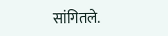सांगितले.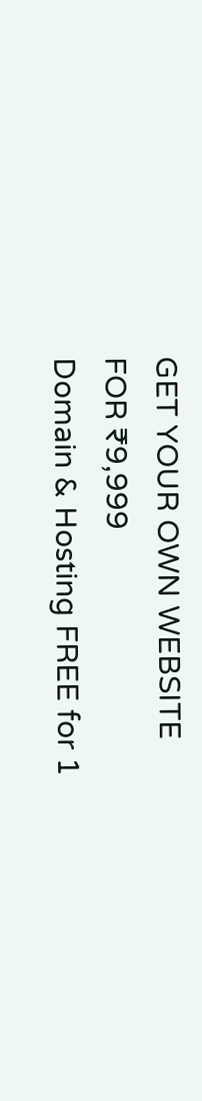GET YOUR OWN WEBSITE
FOR ₹9,999
Domain & Hosting FREE for 1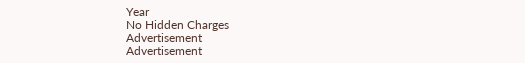Year
No Hidden Charges
Advertisement
Advertisement